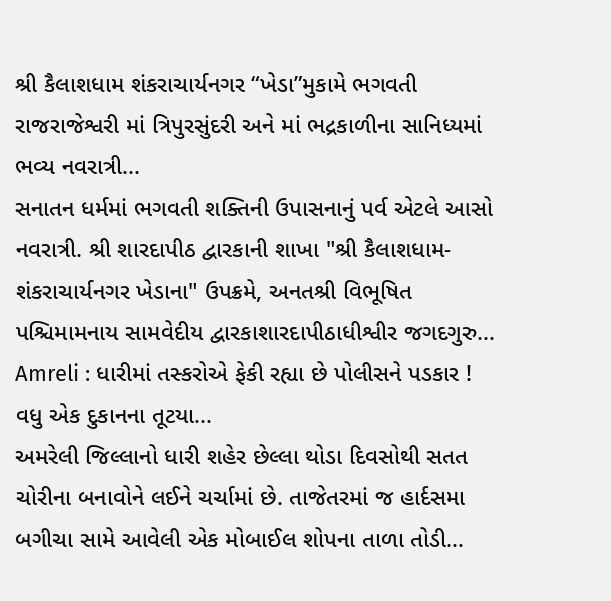શ્રી કૈલાશધામ શંકરાચાર્યનગર “ખેડા”મુકામે ભગવતી રાજરાજેશ્વરી માં ત્રિપુરસુંદરી અને માં ભદ્રકાળીના સાનિધ્યમાં ભવ્ય નવરાત્રી...
સનાતન ધર્મમાં ભગવતી શક્તિની ઉપાસનાનું પર્વ એટલે આસો નવરાત્રી. શ્રી શારદાપીઠ દ્વારકાની શાખા "શ્રી કૈલાશધામ- શંકરાચાર્યનગર ખેડાના" ઉપક્રમે, અનતશ્રી વિભૂષિત પશ્ચિમામનાય સામવેદીય દ્વારકાશારદાપીઠાધીશ્વીર જગદગુરુ...
Amreli : ધારીમાં તસ્કરોએ ફેકી રહ્યા છે પોલીસને પડકાર ! વધુ એક દુકાનના તૂટયા...
અમરેલી જિલ્લાનો ધારી શહેર છેલ્લા થોડા દિવસોથી સતત ચોરીના બનાવોને લઈને ચર્ચામાં છે. તાજેતરમાં જ હાર્દસમા બગીચા સામે આવેલી એક મોબાઈલ શોપના તાળા તોડી...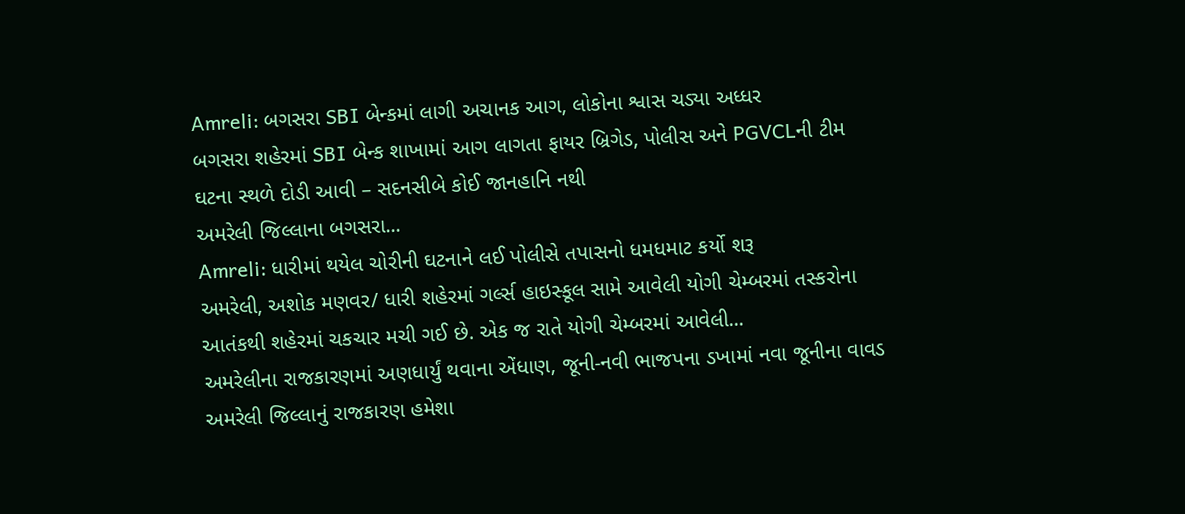Amreli: બગસરા SBI બેન્કમાં લાગી અચાનક આગ, લોકોના શ્વાસ ચડ્યા અધ્ધર
બગસરા શહેરમાં SBI બેન્ક શાખામાં આગ લાગતા ફાયર બ્રિગેડ, પોલીસ અને PGVCLની ટીમ ઘટના સ્થળે દોડી આવી – સદનસીબે કોઈ જાનહાનિ નથી
અમરેલી જિલ્લાના બગસરા...
Amreli: ધારીમાં થયેલ ચોરીની ઘટનાને લઈ પોલીસે તપાસનો ધમધમાટ કર્યો શરૂ
અમરેલી, અશોક મણવર/ ધારી શહેરમાં ગર્લ્સ હાઇસ્કૂલ સામે આવેલી યોગી ચેમ્બરમાં તસ્કરોના આતંકથી શહેરમાં ચકચાર મચી ગઈ છે. એક જ રાતે યોગી ચેમ્બરમાં આવેલી...
અમરેલીના રાજકારણમાં અણધાર્યું થવાના એંધાણ, જૂની-નવી ભાજપના ડખામાં નવા જૂનીના વાવડ
અમરેલી જિલ્લાનું રાજકારણ હમેશા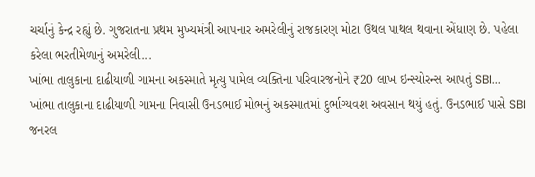ચર્ચાનું કેન્દ્ર રહ્યું છે. ગુજરાતના પ્રથમ મુખ્યમંત્રી આપનાર અમરેલીનું રાજકારણ મોટા ઉથલ પાથલ થવાના એંધાણ છે. પહેલા કરેલા ભરતીમેળાનું અમરેલી...
ખાંભા તાલુકાના દાઢીયાળી ગામના અકસ્માતે મૃત્યુ પામેલ વ્યક્તિના પરિવારજનોને ₹20 લાખ ઇન્સ્યોરન્સ આપતું SBI...
ખાંભા તાલુકાના દાઢીયાળી ગામના નિવાસી ઉનડભાઈ મોભનું અકસ્માતમાં દુર્ભાગ્યવશ અવસાન થયું હતું. ઉનડભાઈ પાસે SBI જનરલ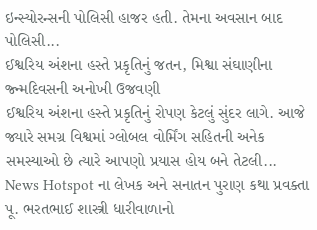ઇન્સ્યોરન્સની પોલિસી હાજર હતી. તેમના અવસાન બાદ પોલિસી...
ઈશ્વરિય અંશના હસ્તે પ્રકૃતિનું જતન, મિશ્વા સંઘાણીના જ્ન્મદિવસની અનોખી ઉજવણી
ઈશ્વરિય અંશના હસ્તે પ્રકૃતિનું રોપણ કેટલું સુંદર લાગે. આજે જ્યારે સમગ્ર વિશ્વમાં ગ્લોબલ વોર્મિંગ સહિતની અનેક સમસ્યાઓ છે ત્યારે આપણો પ્રયાસ હોય બને તેટલી...
News Hotspot ના લેખક અને સનાતન પુરાણ કથા પ્રવક્તા પૂ. ભરતભાઈ શાસ્ત્રી ધારીવાળાનો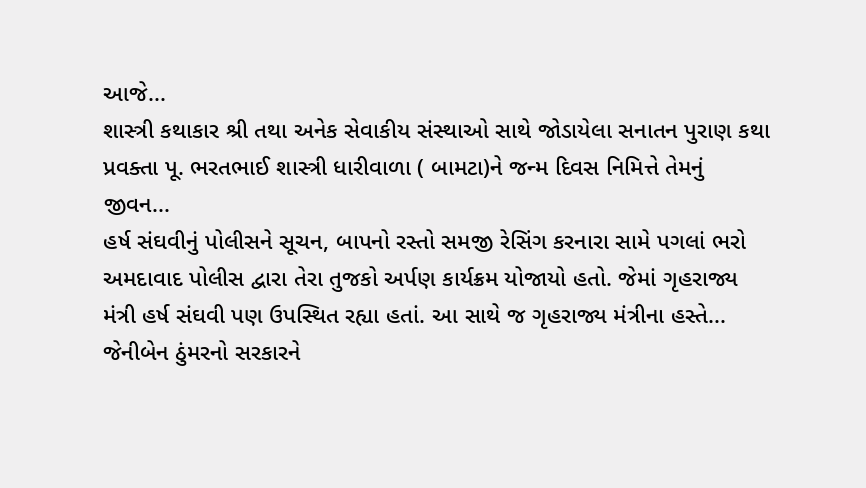આજે...
શાસ્ત્રી કથાકાર શ્રી તથા અનેક સેવાકીય સંસ્થાઓ સાથે જોડાયેલા સનાતન પુરાણ કથા પ્રવક્તા પૂ. ભરતભાઈ શાસ્ત્રી ધારીવાળા ( બામટા)ને જન્મ દિવસ નિમિત્તે તેમનું જીવન...
હર્ષ સંઘવીનું પોલીસને સૂચન, બાપનો રસ્તો સમજી રેસિંગ કરનારા સામે પગલાં ભરો
અમદાવાદ પોલીસ દ્વારા તેરા તુજકો અર્પણ કાર્યક્રમ યોજાયો હતો. જેમાં ગૃહરાજ્ય મંત્રી હર્ષ સંઘવી પણ ઉપસ્થિત રહ્યા હતાં. આ સાથે જ ગૃહરાજ્ય મંત્રીના હસ્તે...
જેનીબેન ઠુંમરનો સરકારને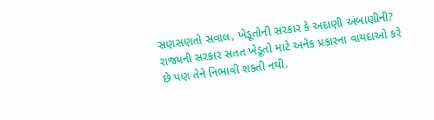સણસણતો સવાલ, ખેડૂતોની સરકાર કે અદાણી અંબાણીની?
રાજ્યની સરકાર સતત ખેડૂતો માટે અનેક પ્રકારના વાયદાઓ કરે છે પણ તેને નિભાવી શક્તી નથી.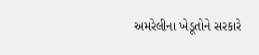અમરેલીના ખેડૂતોને સરકારે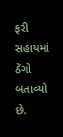ફરી સહાયમાં ઠેંગો બતાવ્યો છે.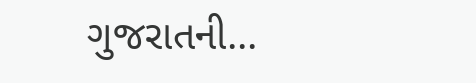ગુજરાતની...